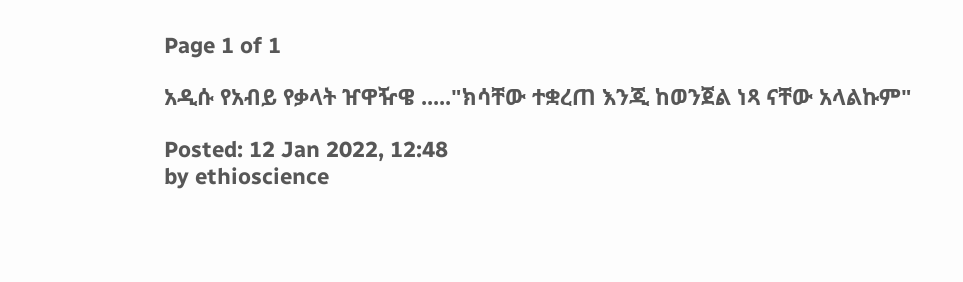Page 1 of 1

አዲሱ የአብይ የቃላት ዠዋዥዌ ....."ክሳቸው ተቋረጠ እንጂ ከወንጀል ነጻ ናቸው አላልኩም"

Posted: 12 Jan 2022, 12:48
by ethioscience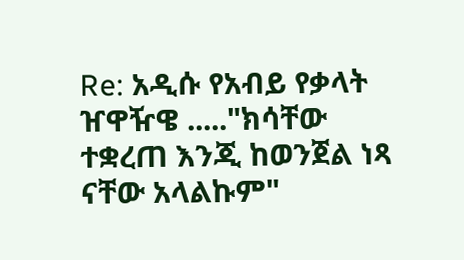Re: አዲሱ የአብይ የቃላት ዠዋዥዌ ....."ክሳቸው ተቋረጠ እንጂ ከወንጀል ነጻ ናቸው አላልኩም"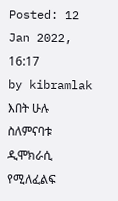Posted: 12 Jan 2022, 16:17
by kibramlak
እበት ሁሉ ስለምናባቱ ዲሞክራሲ የሚለፈልፍ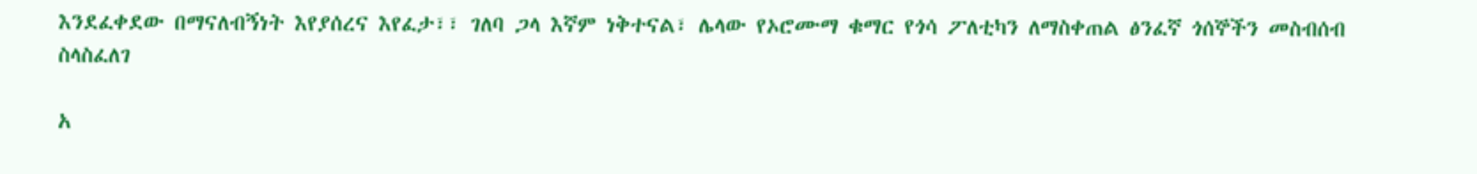እንደፈቀደው በማናለብኝነት እየያሰረና እየፈታ፣፣ ገለባ ጋላ እኛም ነቅተናል፣ ሌላው የኦሮሙማ ቁማር የጎሳ ፖለቲካን ለማስቀጠል ፅንፈኛ ጎሰኞችን መስብሰብ ስላስፈለገ

አ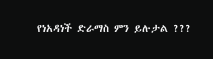የነአዳነች ድራማስ ምን ይሉታል ???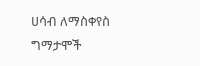ሀሳብ ለማስቀየስ
ግማታሞች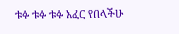ቱፉ ቱፉ ቱፉ አፈር የበላችሁ